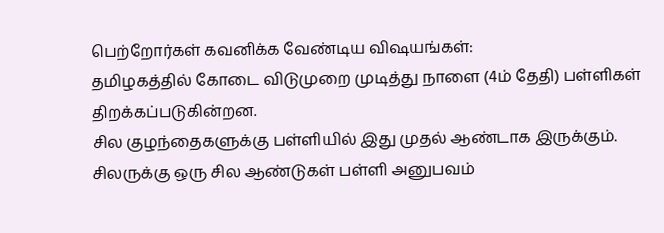பெற்றோர்கள் கவனிக்க வேண்டிய விஷயங்கள்:
தமிழகத்தில் கோடை விடுமுறை முடித்து நாளை (4ம் தேதி) பள்ளிகள் திறக்கப்படுகின்றன.
சில குழந்தைகளுக்கு பள்ளியில் இது முதல் ஆண்டாக இருக்கும். சிலருக்கு ஒரு சில ஆண்டுகள் பள்ளி அனுபவம்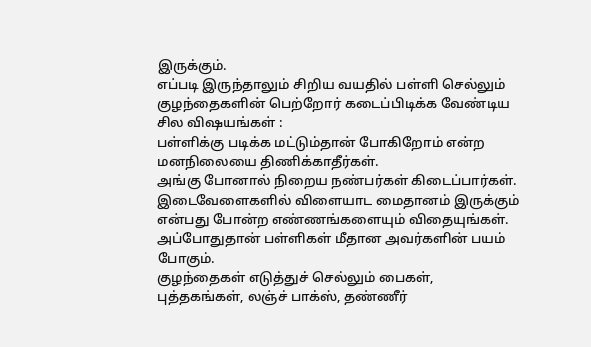இருக்கும்.
எப்படி இருந்தாலும் சிறிய வயதில் பள்ளி செல்லும் குழந்தைகளின் பெற்றோர் கடைப்பிடிக்க வேண்டிய சில விஷயங்கள் :
பள்ளிக்கு படிக்க மட்டும்தான் போகிறோம் என்ற மனநிலையை திணிக்காதீர்கள்.
அங்கு போனால் நிறைய நண்பர்கள் கிடைப்பார்கள். இடைவேளைகளில் விளையாட மைதானம் இருக்கும் என்பது போன்ற எண்ணங்களையும் விதையுங்கள்.
அப்போதுதான் பள்ளிகள் மீதான அவர்களின் பயம் போகும்.
குழந்தைகள் எடுத்துச் செல்லும் பைகள், புத்தகங்கள், லஞ்ச் பாக்ஸ், தண்ணீர்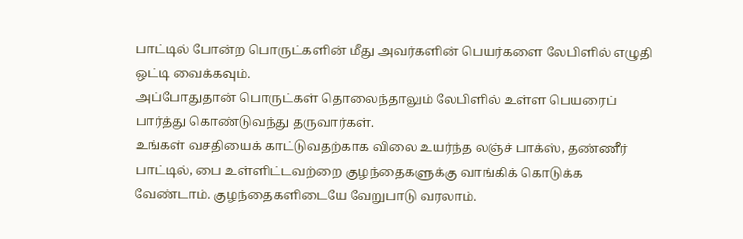பாட்டில் போன்ற பொருட்களின் மீது அவர்களின் பெயர்களை லேபிளில் எழுதி ஒட்டி வைக்கவும்.
அப்போதுதான் பொருட்கள் தொலைந்தாலும் லேபிளில் உள்ள பெயரைப் பார்த்து கொண்டுவந்து தருவார்கள்.
உங்கள் வசதியைக் காட்டுவதற்காக விலை உயர்ந்த லஞ்ச் பாக்ஸ், தண்ணீர் பாட்டில், பை உள்ளிட்டவற்றை குழந்தைகளுக்கு வாங்கிக் கொடுக்க வேண்டாம். குழந்தைகளிடையே வேறுபாடு வரலாம்.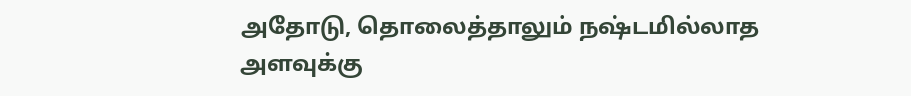அதோடு, தொலைத்தாலும் நஷ்டமில்லாத அளவுக்கு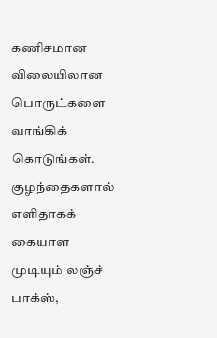கணிசமான விலையிலான பொருட்களை வாங்கிக் கொடுங்கள்.
குழந்தைகளால் எளிதாகக் கையாள முடியும் லஞ்ச் பாக்ஸ்,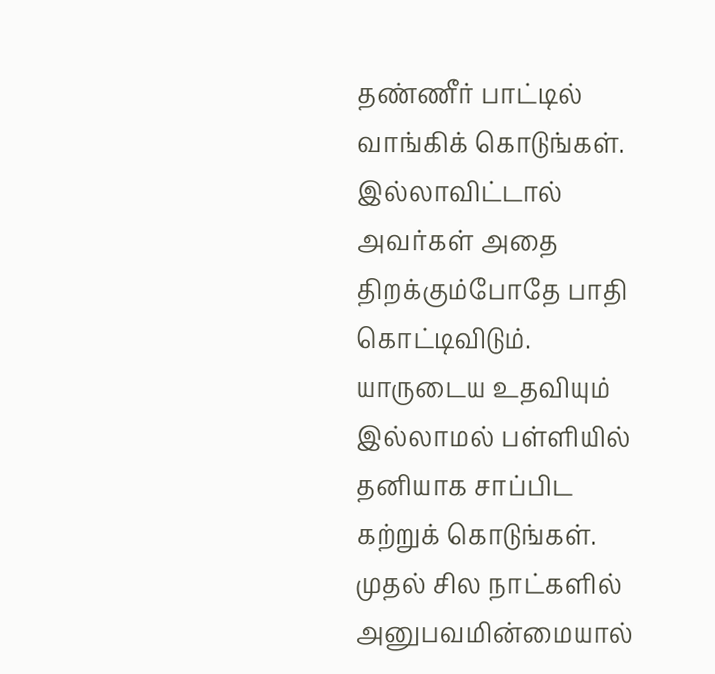தண்ணீர் பாட்டில் வாங்கிக் கொடுங்கள். இல்லாவிட்டால் அவர்கள் அதை திறக்கும்போதே பாதி கொட்டிவிடும்.
யாருடைய உதவியும் இல்லாமல் பள்ளியில் தனியாக சாப்பிட கற்றுக் கொடுங்கள். முதல் சில நாட்களில் அனுபவமின்மையால்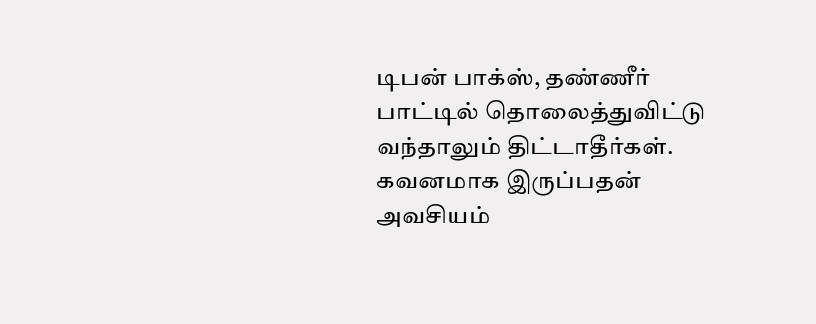டிபன் பாக்ஸ், தண்ணீர் பாட்டில் தொலைத்துவிட்டு வந்தாலும் திட்டாதீர்கள். கவனமாக இருப்பதன் அவசியம்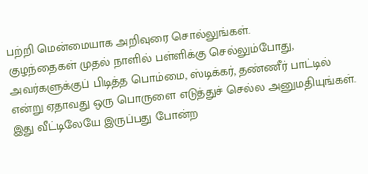பற்றி மென்மையாக அறிவுரை சொல்லுங்கள்.
குழந்தைகள் முதல் நாளில் பள்ளிக்கு செல்லும்போது, அவர்களுக்குப் பிடித்த பொம்மை, ஸ்டிக்கர், தண்ணீர் பாட்டில் என்று ஏதாவது ஒரு பொருளை எடுத்துச் செல்ல அனுமதியுங்கள்.
இது வீட்டிலேயே இருப்பது போன்ற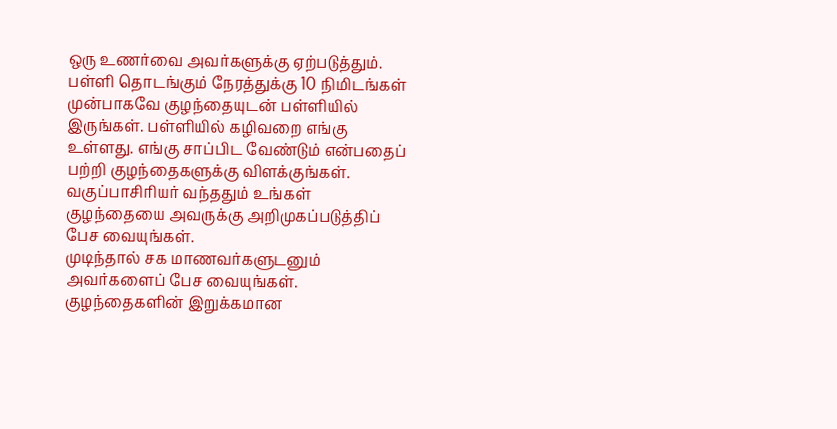ஒரு உணர்வை அவர்களுக்கு ஏற்படுத்தும்.
பள்ளி தொடங்கும் நேரத்துக்கு 10 நிமிடங்கள் முன்பாகவே குழந்தையுடன் பள்ளியில் இருங்கள். பள்ளியில் கழிவறை எங்கு உள்ளது. எங்கு சாப்பிட வேண்டும் என்பதைப் பற்றி குழந்தைகளுக்கு விளக்குங்கள்.
வகுப்பாசிரியர் வந்ததும் உங்கள் குழந்தையை அவருக்கு அறிமுகப்படுத்திப் பேச வையுங்கள்.
முடிந்தால் சக மாணவர்களுடனும் அவர்களைப் பேச வையுங்கள். குழந்தைகளின் இறுக்கமான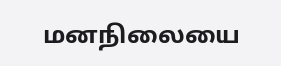மனநிலையை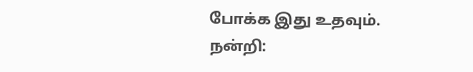போக்க இது உதவும்.
நன்றி: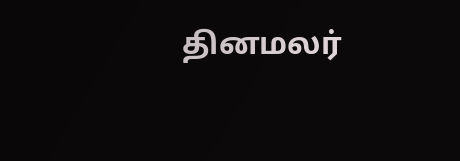தினமலர்